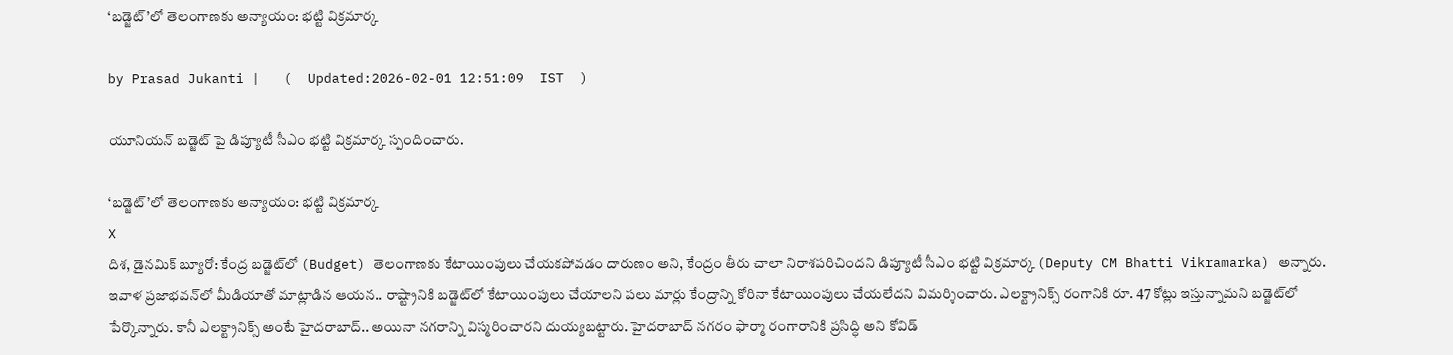‘బడ్జెట్‌’లో తెలంగాణకు అన్యాయం: భట్టి విక్రమార్క

by Prasad Jukanti |   (  Updated:2026-02-01 12:51:09  IST  )

యూనియన్ బడ్జెట్ పై డిప్యూటీ సీఎం భట్టి విక్రమార్క స్పందించారు.

‘బడ్జెట్‌’లో తెలంగాణకు అన్యాయం: భట్టి విక్రమార్క
X
దిశ, డైనమిక్ బ్యూరో: కేంద్ర బడ్జెట్‍లో (Budget) తెలంగాణకు కేటాయింపులు చేయకపోవడం దారుణం అని, కేంద్రం తీరు చాలా నిరాశపరిచిందని డిప్యూటీ సీఎం భట్టి విక్రమార్క (Deputy CM Bhatti Vikramarka) అన్నారు. ఇవాళ ప్రజాభవన్‍లో మీడియాతో మాట్లాడిన ఆయన.. రాష్ట్రానికి బడ్జెట్‍లో కేటాయింపులు చేయాలని పలు మార్లు కేంద్రాన్ని కోరినా కేటాయింపులు చేయలేదని విమర్శించారు. ఎలక్ట్రానిక్స్ రంగానికి రూ. 47 కోట్లు ఇస్తున్నామని బడ్జెట్‍లో పేర్కొన్నారు. కానీ ఎలక్ట్రానిక్స్ అంటే హైదరాబాద్.. అయినా నగరాన్ని విస్మరించారని దుయ్యబట్టారు. హైదరాబాద్ నగరం ఫార్మా రంగారానికి ప్రసిద్ధి అని కోవిడ్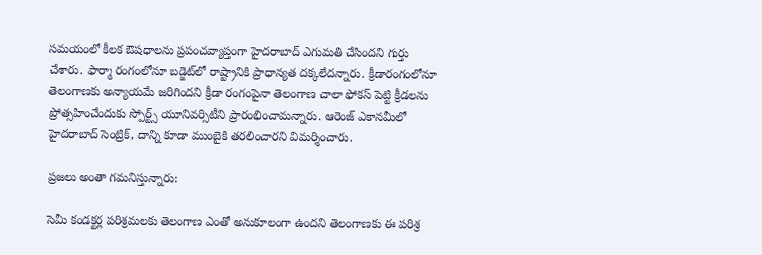సమయంలో కీలక ఔషధాలను ప్రపంచవ్యాప్తంగా హైదరాబాద్ ఎగుమతి చేసిందని గుర్తు చేశారు. ఫార్మా రంగంలోనూ బడ్జెట్‍లో రాష్ట్రానికి ప్రాధాన్యత దక్కలేదన్నారు. క్రీడారంగంలోనూ తెలంగాణకు అన్యాయమే జరిగిందని క్రీడా రంగంపైనా తెలంగాణ చాలా ఫోకస్ పెట్టి క్రీడలను ప్రోత్సహించేందుకు స్పోర్ట్స్ యూనివర్సిటీని ప్రారంభించామన్నారు. ఆరెంజ్ ఎకానమీలో హైదరాబాద్ సెంట్రిక్, దాన్ని కూడా ముంబైకి తరలించారని విమర్శించారు.

ప్రజలు అంతా గమనిస్తున్నారు:

సెమీ కండక్టర్ల పరిశ్రమలకు తెలంగాణ ఎంతో అనుకూలంగా ఉందని తెలంగాణకు ఈ పరిశ్ర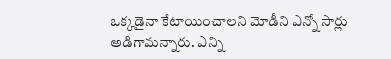ఒక్కడైనా కేటాయించాలని మోడీని ఎన్నో సార్లు అడిగామన్నారు. ఎన్ని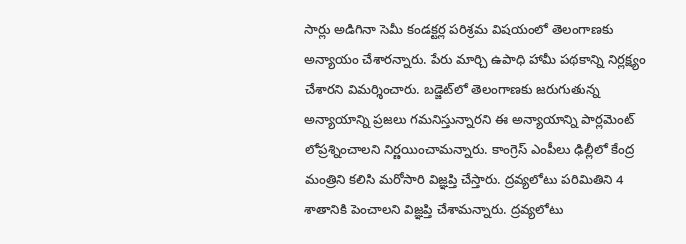సార్లు అడిగినా సెమీ కండక్టర్ల పరిశ్రమ విషయంలో తెలంగాణకు అన్యాయం చేశారన్నారు. పేరు మార్చి ఉపాధి హామీ పథకాన్ని నిర్లక్ష్యం చేశారని విమర్శించారు. బడ్జెట్‍లో తెలంగాణకు జరుగుతున్న అన్యాయాన్ని ప్రజలు గమనిస్తున్నారని ఈ అన్యాయాన్ని పార్లమెంట్ లోప్రశ్నించాలని నిర్ణయించామన్నారు. కాంగ్రెస్ ఎంపీలు ఢిల్లీలో కేంద్ర మంత్రిని కలిసి మరోసారి విజ్ఞప్తి చేస్తారు. ద్రవ్యలోటు పరిమితిని 4 శాతానికి పెంచాలని విజ్ఞప్తి చేశామన్నారు. ద్రవ్యలోటు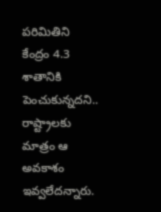పరిమితిని కేంద్రం 4.3 శాతానికి పెంచుకున్నదని.. రాష్ట్రాలకు మాత్రం ఆ అవకాశం ఇవ్వలేదన్నారు.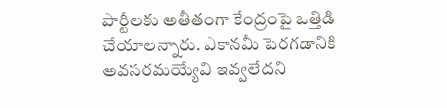పార్టీలకు అతీతంగా కేంద్రంపై ఒత్తిడి చేయాలన్నారు. ఎకానమీ పెరగడానికి అవసరమయ్యేవి ఇవ్వలేదని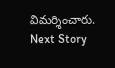విమర్శించారు.
Next Story